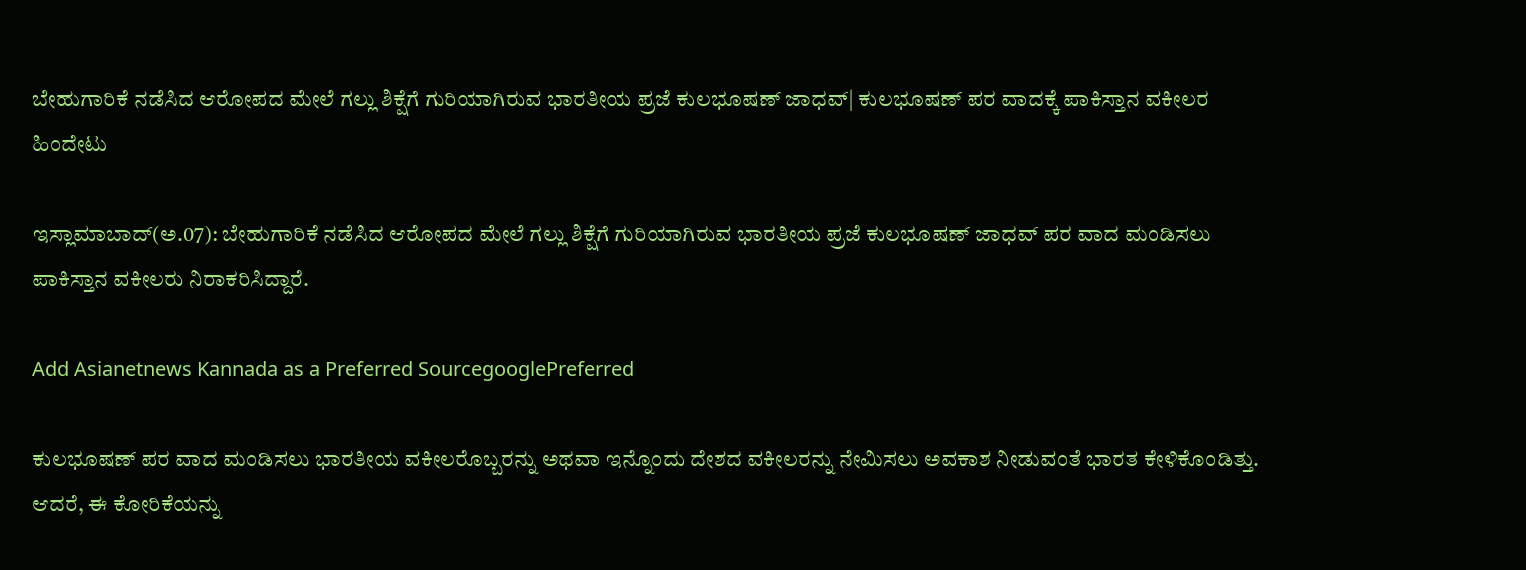ಬೇಹುಗಾರಿಕೆ ನಡೆಸಿದ ಆರೋಪದ ಮೇಲೆ ಗಲ್ಲು ಶಿಕ್ಷೆಗೆ ಗುರಿಯಾಗಿರುವ ಭಾರತೀಯ ಪ್ರಜೆ ಕುಲಭೂಷಣ್‌ ಜಾಧವ್| ಕುಲಭೂಷಣ್‌ ಪರ ವಾದಕ್ಕೆ ಪಾಕಿಸ್ತಾನ ವಕೀಲರ ಹಿಂದೇಟು

ಇಸ್ಲಾಮಾಬಾದ್‌(ಅ.07): ಬೇಹುಗಾರಿಕೆ ನಡೆಸಿದ ಆರೋಪದ ಮೇಲೆ ಗಲ್ಲು ಶಿಕ್ಷೆಗೆ ಗುರಿಯಾಗಿರುವ ಭಾರತೀಯ ಪ್ರಜೆ ಕುಲಭೂಷಣ್‌ ಜಾಧವ್‌ ಪರ ವಾದ ಮಂಡಿಸಲು ಪಾಕಿಸ್ತಾನ ವಕೀಲರು ನಿರಾಕರಿಸಿದ್ದಾರೆ.

Add Asianetnews Kannada as a Preferred SourcegooglePreferred

ಕುಲಭೂಷಣ್‌ ಪರ ವಾದ ಮಂಡಿಸಲು ಭಾರತೀಯ ವಕೀಲರೊಬ್ಬರನ್ನು ಅಥವಾ ಇನ್ನೊಂದು ದೇಶದ ವಕೀಲರನ್ನು ನೇಮಿಸಲು ಅವಕಾಶ ನೀಡುವಂತೆ ಭಾರತ ಕೇಳಿಕೊಂಡಿತ್ತು. ಆದರೆ, ಈ ಕೋರಿಕೆಯನ್ನು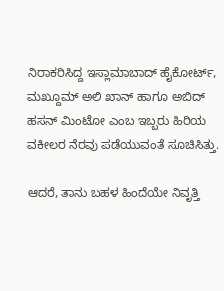ನಿರಾಕರಿಸಿದ್ದ ಇಸ್ಲಾಮಾಬಾದ್‌ ಹೈಕೋರ್ಟ್‌, ಮಖ್ದೂಮ್‌ ಅಲಿ ಖಾನ್‌ ಹಾಗೂ ಅಬಿದ್‌ ಹಸನ್‌ ಮಿಂಟೋ ಎಂಬ ಇಬ್ಬರು ಹಿರಿಯ ವಕೀಲರ ನೆರವು ಪಡೆಯುವಂತೆ ಸೂಚಿಸಿತ್ತು.

ಆದರೆ, ತಾನು ಬಹಳ ಹಿಂದೆಯೇ ನಿವೃತ್ತಿ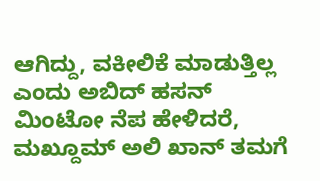ಆಗಿದ್ದು, ವಕೀಲಿಕೆ ಮಾಡುತ್ತಿಲ್ಲ ಎಂದು ಅಬಿದ್‌ ಹಸನ್‌ ಮಿಂಟೋ ನೆಪ ಹೇಳಿದರೆ, ಮಖ್ದೂಮ್‌ ಅಲಿ ಖಾನ್‌ ತಮಗೆ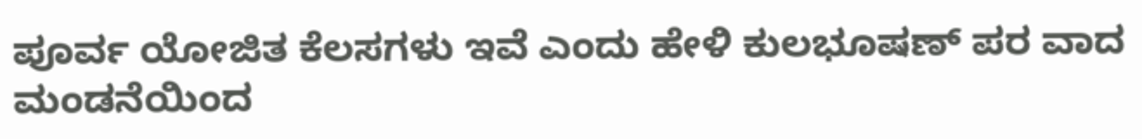ಪೂರ್ವ ಯೋಜಿತ ಕೆಲಸಗಳು ಇವೆ ಎಂದು ಹೇಳಿ ಕುಲಭೂಷಣ್‌ ಪರ ವಾದ ಮಂಡನೆಯಿಂದ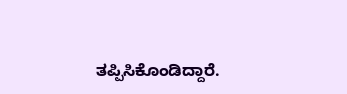ತಪ್ಪಿಸಿಕೊಂಡಿದ್ದಾರೆ.